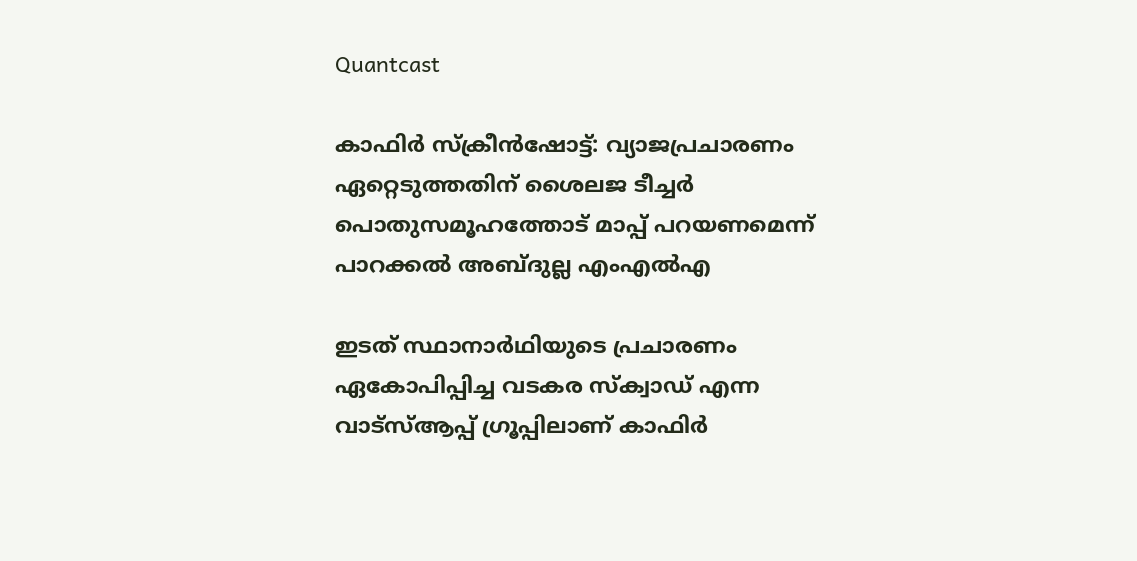Quantcast

കാഫിർ സ്ക്രീൻഷോട്ട്: വ്യാജപ്രചാരണം ഏറ്റെടുത്തതിന് ശൈലജ ടീച്ചർ പൊതുസമൂഹത്തോട് മാപ്പ് പറയണമെന്ന് പാറക്കൽ അബ്ദുല്ല എംഎൽഎ

ഇടത് സ്ഥാനാർഥിയുടെ പ്രചാരണം ഏകോപിപ്പിച്ച വടകര സ്ക്വാഡ് എന്ന വാട്സ്ആപ്പ് ഗ്രൂപ്പിലാണ് കാഫിർ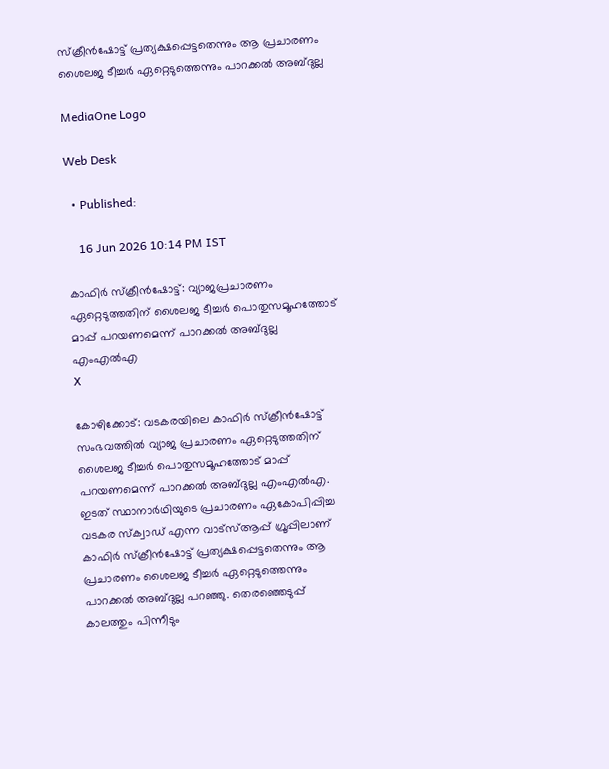സ്ക്രീൻഷോട്ട് പ്രത്യക്ഷപ്പെട്ടതെന്നും ആ പ്രചാരണം ശൈലജ ടീച്ചർ ഏറ്റെടുത്തെന്നും പാറക്കൽ അബ്ദുല്ല

MediaOne Logo

Web Desk

  • Published:

    16 Jun 2026 10:14 PM IST

കാഫിർ സ്ക്രീൻഷോട്ട്: വ്യാജപ്രചാരണം ഏറ്റെടുത്തതിന് ശൈലജ ടീച്ചർ പൊതുസമൂഹത്തോട് മാപ്പ് പറയണമെന്ന് പാറക്കൽ അബ്ദുല്ല എംഎൽഎ
X

കോഴിക്കോട്: വടകരയിലെ കാഫിർ സ്ക്രീൻഷോട്ട് സംഭവത്തിൽ വ്യാജ പ്രചാരണം ഏറ്റെടുത്തതിന് ശൈലജ ടീച്ചർ പൊതുസമൂഹത്തോട് മാപ്പ് പറയണമെന്ന് പാറക്കൽ അബ്ദുല്ല എംഎൽഎ. ഇടത് സ്ഥാനാർഥിയുടെ പ്രചാരണം ഏകോപിപ്പിച്ച വടകര സ്ക്വാഡ് എന്ന വാട്സ്ആപ്പ് ഗ്രൂപ്പിലാണ് കാഫിർ സ്ക്രീൻഷോട്ട് പ്രത്യക്ഷപ്പെട്ടതെന്നും ആ പ്രചാരണം ശൈലജ ടീച്ചർ ഏറ്റെടുത്തെന്നും പാറക്കൽ അബ്ദുല്ല പറഞ്ഞു. തെരഞ്ഞെടുപ്പ് കാലത്തും പിന്നീടും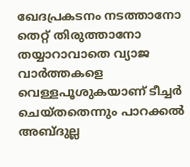ഖേദപ്രകടനം നടത്താനോ തെറ്റ് തിരുത്താനോ തയ്യാറാവാതെ വ്യാജ വാർത്തകളെ വെള്ളപൂശുകയാണ് ടീച്ചർ ചെയ്തതെന്നും പാറക്കൽ അബ്ദുല്ല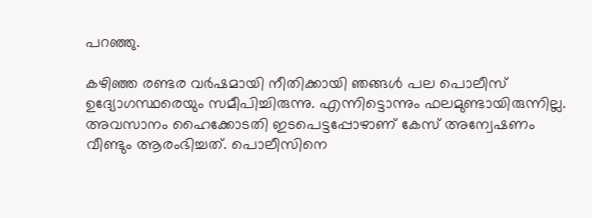പറഞ്ഞു.

കഴിഞ്ഞ രണ്ടര വർഷമായി നീതിക്കായി ഞങ്ങൾ പല പൊലീസ് ഉദ്യോഗസ്ഥരെയും സമീപിച്ചിരുന്നു. എന്നിട്ടൊന്നും ഫലമുണ്ടായിരുന്നില്ല. അവസാനം ഹൈക്കോടതി ഇടപെട്ടപ്പോഴാണ് കേസ് അന്വേഷണം വീണ്ടും ആരംഭിച്ചത്. പൊലീസിനെ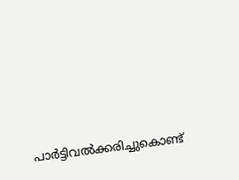പാർട്ടിവൽക്കരിച്ചുകൊണ്ട്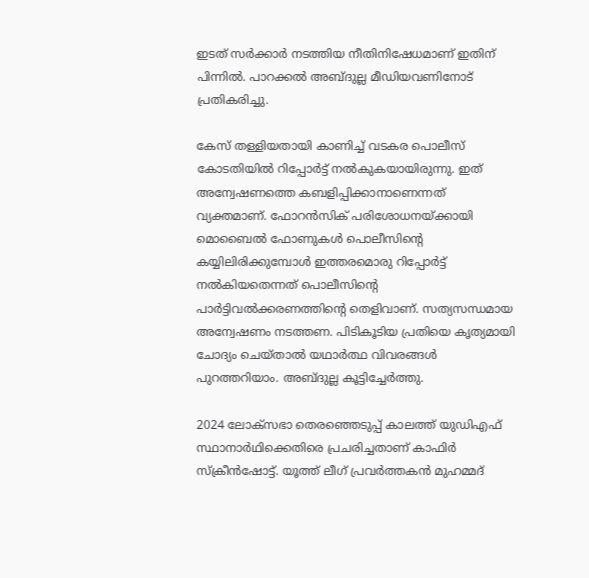ഇടത് സർക്കാർ നടത്തിയ നീതിനിഷേധമാണ് ഇതിന് പിന്നിൽ. പാറക്കൽ അബ്ദുല്ല മീഡിയവണിനോട് പ്രതികരിച്ചു.

കേസ് തള്ളിയതായി കാണിച്ച് വടകര പൊലീസ് കോടതിയിൽ റിപ്പോർട്ട് നൽകുകയായിരുന്നു. ഇത് അന്വേഷണത്തെ കബളിപ്പിക്കാനാണെന്നത് വ്യക്തമാണ്. ഫോറൻസിക് പരിശോധനയ്ക്കായി മൊബൈൽ ഫോണുകൾ പൊലീസിന്‍റെ കയ്യിലിരിക്കുമ്പോൾ ഇത്തരമൊരു റിപ്പോർട്ട് നൽകിയതെന്നത് പൊലീസിന്‍റെ പാർട്ടിവൽക്കരണത്തിന്‍റെ തെളിവാണ്. സത്യസന്ധമായ അന്വേഷണം നടത്തണ. പിടികൂടിയ പ്രതിയെ കൃത്യമായി ചോദ്യം ചെയ്താൽ യഥാർത്ഥ വിവരങ്ങൾ പുറത്തറിയാം. അബ്ദുല്ല കൂട്ടിച്ചേർത്തു.

2024 ലോക്‌സഭാ തെരഞ്ഞെടുപ്പ് കാലത്ത് യുഡിഎഫ് സ്ഥാനാര്‍ഥിക്കെതിരെ പ്രചരിച്ചതാണ് കാഫിര്‍ സ്‌ക്രീന്‍ഷോട്ട്. യൂത്ത് ലീഗ് പ്രവര്‍ത്തകന്‍ മുഹമ്മദ്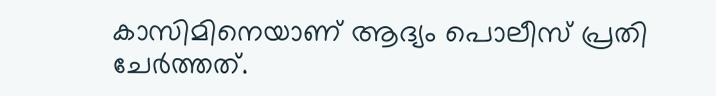കാസിമിനെയാണ് ആദ്യം പൊലീസ് പ്രതി ചേര്‍ത്തത്.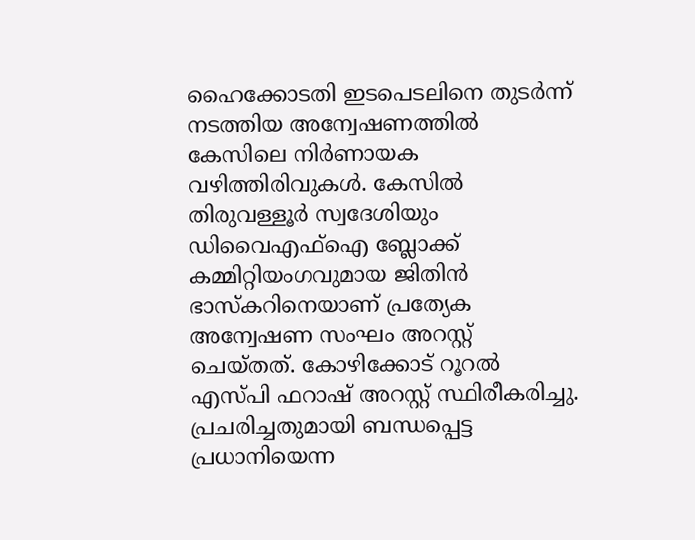ഹൈക്കോടതി ഇടപെടലിനെ തുടര്‍ന്ന് നടത്തിയ അന്വേഷണത്തില്‍ കേസിലെ നിർണായക വഴിത്തിരിവുകൾ. കേസിൽ തിരുവള്ളൂർ സ്വദേശിയും ഡിവൈഎഫ്ഐ ബ്ലോക്ക് കമ്മിറ്റിയംഗവുമായ ജിതിൻ ഭാസ്കറിനെയാണ് പ്രത്യേക അന്വേഷണ സംഘം അറസ്റ്റ് ചെയ്തത്. കോഴിക്കോട് റൂറൽ എസ്പി ഫറാഷ് അറസ്റ്റ് സ്ഥിരീകരിച്ചു. പ്രചരിച്ചതുമായി ബന്ധപ്പെട്ട പ്രധാനിയെന്ന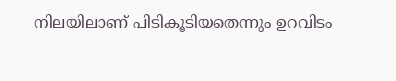നിലയിലാണ് പിടികൂടിയതെന്നും ഉറവിടം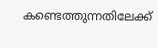കണ്ടെത്തുന്നതിലേക്ക്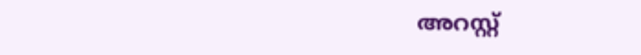അറസ്റ്റ്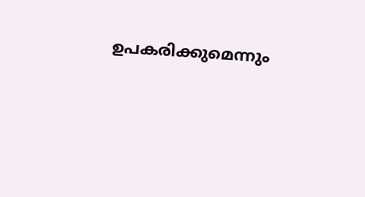ഉപകരിക്കുമെന്നും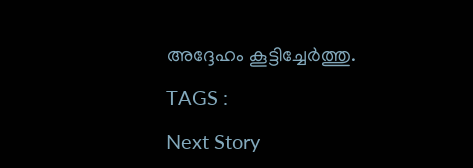അദ്ദേഹം കൂട്ടിച്ചേർത്തു.

TAGS :

Next Story